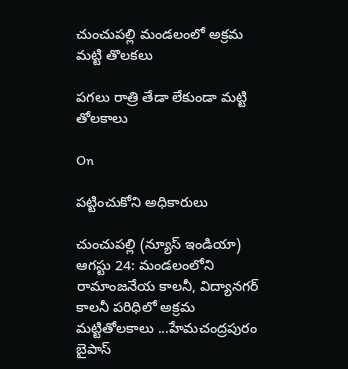చుంచుపల్లి మండలంలో అక్రమ మట్టి తొలకలు

పగలు రాత్రి తేడా లేకుండా మట్టి తోలకాలు

On

పట్టించుకోని అధికారులు

చుంచుపల్లి (న్యూస్ ఇండియా) ఆగస్టు 24: మండలంలోని రామాంజనేయ కాలనీ, విద్యానగర్ కాలనీ పరిధిలో అక్రమ  మట్టితోలకాలు ...హేమచంద్రపురం బైపాస్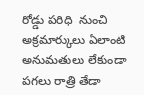రోడ్డు పరిధి  నుంచి అక్రమార్కులు ఏలాంటి అనుమతులు లేకుండా పగలు రాత్రి తేడా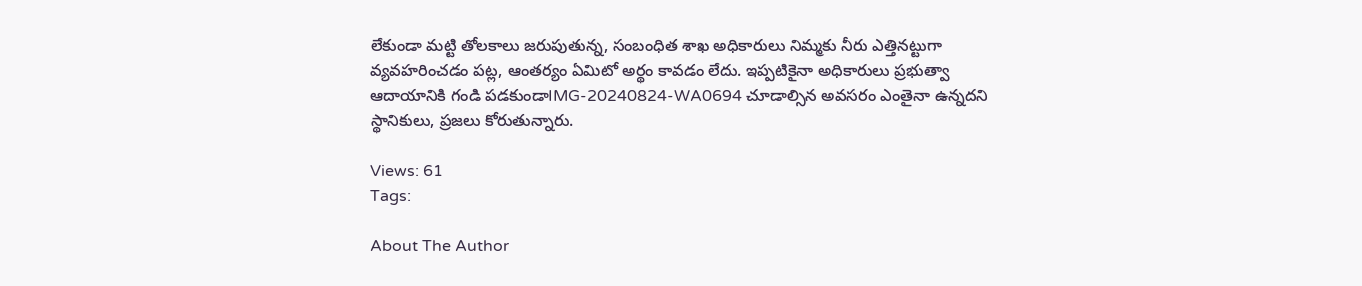లేకుండా మట్టి తోలకాలు జరుపుతున్న, సంబంధిత శాఖ అధికారులు నిమ్మకు నీరు ఎత్తినట్టుగా వ్యవహరించడం పట్ల, ఆంతర్యం ఏమిటో అర్థం కావడం లేదు. ఇప్పటికైనా అధికారులు ప్రభుత్వా ఆదాయానికి గండి పడకుండాIMG-20240824-WA0694 చూడాల్సిన అవసరం ఎంతైనా ఉన్నదని స్థానికులు, ప్రజలు కోరుతున్నారు.

Views: 61
Tags:

About The Author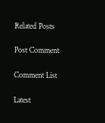Related Posts

Post Comment

Comment List

Latest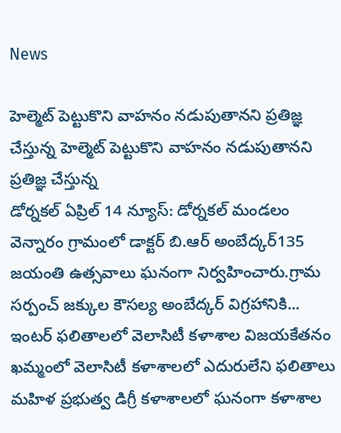News

హెల్మెట్ పెట్టుకొని వాహనం నడుపుతానని ప్రతిజ్ఞ చేస్తున్న హెల్మెట్ పెట్టుకొని వాహనం నడుపుతానని ప్రతిజ్ఞ చేస్తున్న
డోర్నకల్ ఏప్రిల్ 14 న్యూస్: డోర్నకల్ మండలం వెన్నారం గ్రామంలో డాక్టర్ బి.ఆర్ అంబేద్కర్135 జయంతి ఉత్సవాలు ఘనంగా నిర్వహించారు.గ్రామ సర్పంచ్ జక్కుల కౌసల్య అంబేద్కర్ విగ్రహానికి...
ఇంటర్ ఫలితాలలో వెలాసిటీ కళాశాల విజయకేతనం
ఖమ్మంలో వెలాసిటీ కళాశాలలో ఎదురులేని ఫలితాలు
మహిళ ప్రభుత్వ డిగ్రీ కళాశాలలో ఘనంగా కళాశాల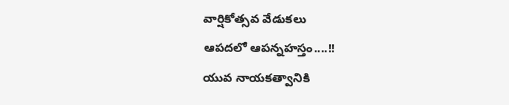వార్షికోత్సవ వేడుకలు
ఆపదలో ఆపన్నహస్తం....!!
యువ నాయకత్వానికి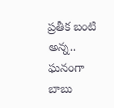ప్రతీక బంటి అన్న..
ఘనంగా బాబు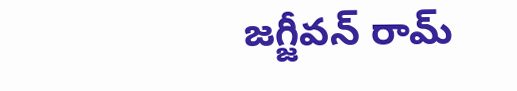జగ్జీవన్ రామ్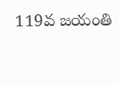119వ జయంతి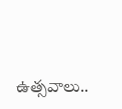ఉత్సవాలు..